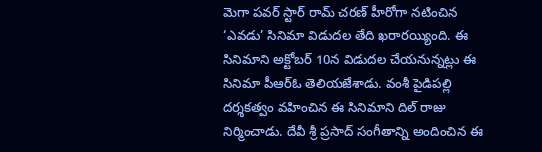మెగా పవర్ స్టార్ రామ్ చరణ్ హీరోగా నటించిన ‘ఎవడు’ సినిమా విడుదల తేది ఖరారయ్యింది. ఈ సినిమాని అక్టోబర్ 10న విడుదల చేయనున్నట్లు ఈ సినిమా పీఆర్ఓ తెలియజేశాడు. వంశీ పైడిపల్లి దర్శకత్వం వహించిన ఈ సినిమాని దిల్ రాజు నిర్మించాడు. దేవీ శ్రీ ప్రసాద్ సంగీతాన్ని అందించిన ఈ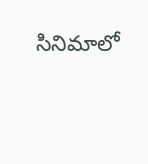సినిమాలో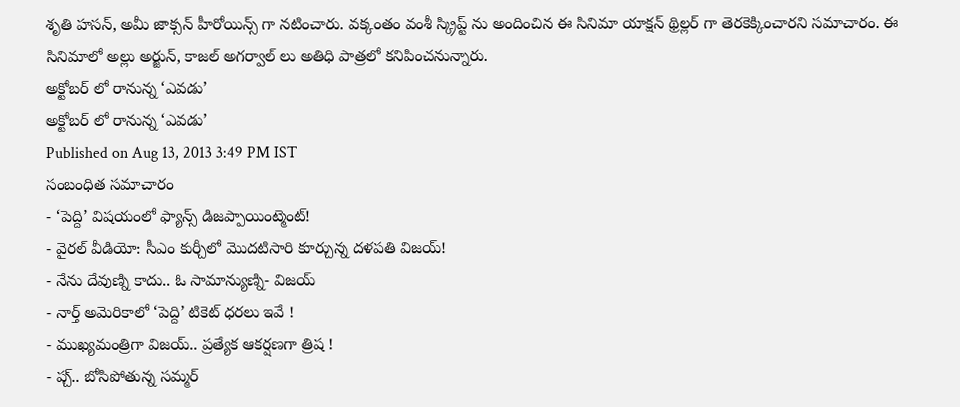శృతి హసన్, అమీ జాక్సన్ హీరోయిన్స్ గా నటించారు. వక్కంతం వంశీ స్క్రిప్ట్ ను అందించిన ఈ సినిమా యాక్షన్ థ్రిల్లర్ గా తెరకెక్కించారని సమాచారం. ఈ సినిమాలో అల్లు అర్జున్, కాజల్ అగర్వాల్ లు అతిధి పాత్రలో కనిపించనున్నారు.
అక్టోబర్ లో రానున్న ‘ఎవడు’
అక్టోబర్ లో రానున్న ‘ఎవడు’
Published on Aug 13, 2013 3:49 PM IST
సంబంధిత సమాచారం
- ‘పెద్ది’ విషయంలో ఫ్యాన్స్ డిజప్పాయింట్మెంట్!
- వైరల్ వీడియో: సీఎం కుర్చీలో మొదటిసారి కూర్చున్న దళపతి విజయ్!
- నేను దేవుణ్ని కాదు.. ఓ సామాన్యుణ్ని- విజయ్
- నార్త్ అమెరికాలో ‘పెద్ది’ టికెట్ ధరలు ఇవే !
- ముఖ్యమంత్రిగా విజయ్.. ప్రత్యేక ఆకర్షణగా త్రిష !
- ప్చ్.. బోసిపోతున్న సమ్మర్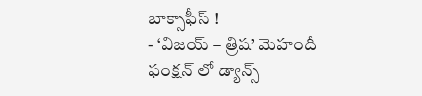బాక్సాఫీస్ !
- ‘విజయ్ – త్రిష’ మెహందీ ఫంక్షన్ లో డ్యాన్స్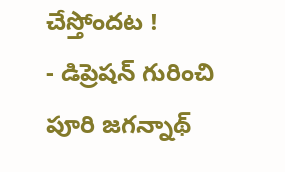చేస్తోందట !
- డిప్రెషన్ గురించి పూరి జగన్నాథ్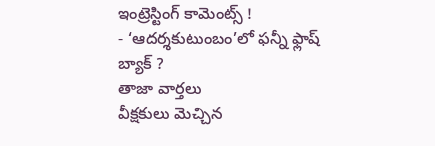ఇంట్రెస్టింగ్ కామెంట్స్ !
- ‘ఆదర్శకుటుంబం’లో ఫన్నీ ఫ్లాష్ బ్యాక్ ?
తాజా వార్తలు
వీక్షకులు మెచ్చిన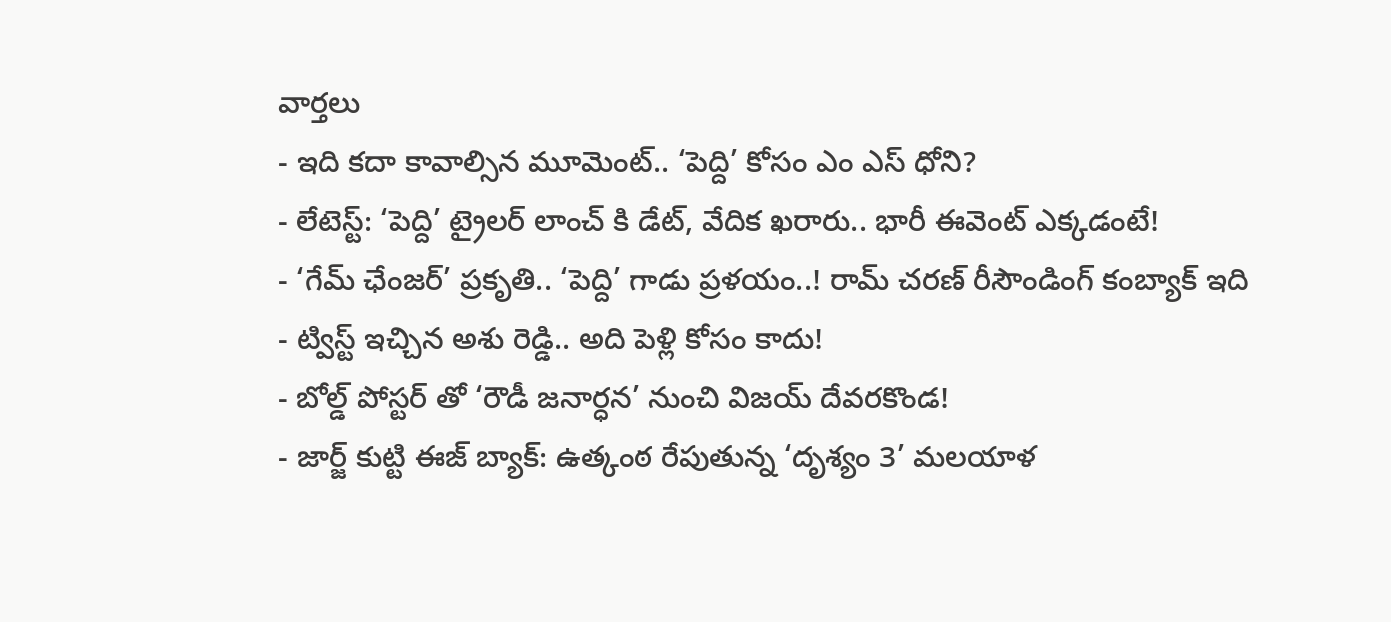వార్తలు
- ఇది కదా కావాల్సిన మూమెంట్.. ‘పెద్ది’ కోసం ఎం ఎస్ ధోని?
- లేటెస్ట్: ‘పెద్ది’ ట్రైలర్ లాంచ్ కి డేట్, వేదిక ఖరారు.. భారీ ఈవెంట్ ఎక్కడంటే!
- ‘గేమ్ ఛేంజర్’ ప్రకృతి.. ‘పెద్ది’ గాడు ప్రళయం..! రామ్ చరణ్ రీసౌండింగ్ కంబ్యాక్ ఇది
- ట్విస్ట్ ఇచ్చిన అశు రెడ్డి.. అది పెళ్లి కోసం కాదు!
- బోల్డ్ పోస్టర్ తో ‘రౌడీ జనార్ధన’ నుంచి విజయ్ దేవరకొండ!
- జార్జ్ కుట్టి ఈజ్ బ్యాక్: ఉత్కంఠ రేపుతున్న ‘దృశ్యం 3’ మలయాళ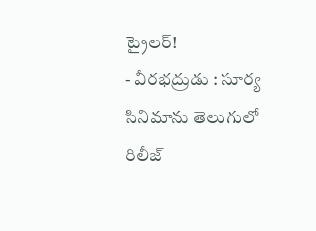ట్రైలర్!
- వీరభద్రుడు : సూర్య సినిమాను తెలుగులో రిలీజ్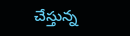చేస్తున్న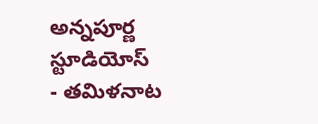అన్నపూర్ణ స్టూడియోస్
- తమిళనాట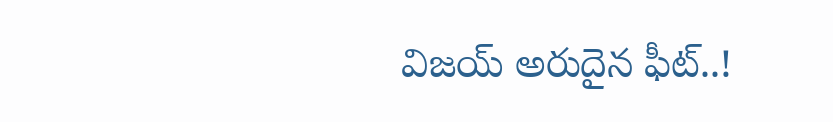విజయ్ అరుదైన ఫీట్..!